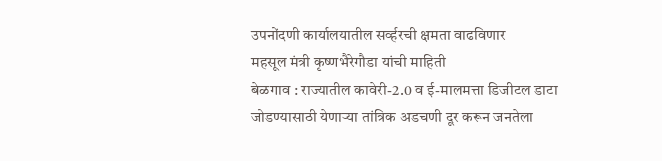उपनोंदणी कार्यालयातील सर्व्हरची क्षमता वाढविणार
महसूल मंत्री कृष्णभैरेगौडा यांची माहिती
बेळगाव : राज्यातील कावेरी-2.0 व ई-मालमत्ता डिजीटल डाटा जोडण्यासाठी येणाऱ्या तांत्रिक अडचणी दूर करून जनतेला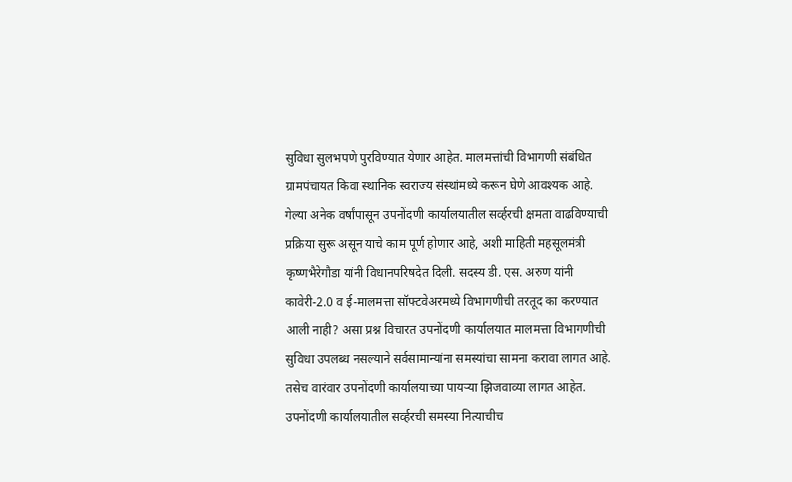सुविधा सुलभपणे पुरविण्यात येणार आहेत. मालमत्तांची विभागणी संबंधित ग्रामपंचायत किवा स्थानिक स्वराज्य संस्थांमध्ये करून घेणे आवश्यक आहे. गेल्या अनेक वर्षांपासून उपनोंदणी कार्यालयातील सर्व्हरची क्षमता वाढविण्याची प्रक्रिया सुरू असून याचे काम पूर्ण होणार आहे, अशी माहिती महसूलमंत्री कृष्णभैरेगौडा यांनी विधानपरिषदेत दिली. सदस्य डी. एस. अरुण यांनी कावेरी-2.0 व ई-मालमत्ता सॉफ्टवेअरमध्ये विभागणीची तरतूद का करण्यात आली नाही? असा प्रश्न विचारत उपनोंदणी कार्यालयात मालमत्ता विभागणीची सुविधा उपलब्ध नसल्याने सर्वसामान्यांना समस्यांचा सामना करावा लागत आहे. तसेच वारंवार उपनोंदणी कार्यालयाच्या पायऱ्या झिजवाव्या लागत आहेत.
उपनोंदणी कार्यालयातील सर्व्हरची समस्या नित्याचीच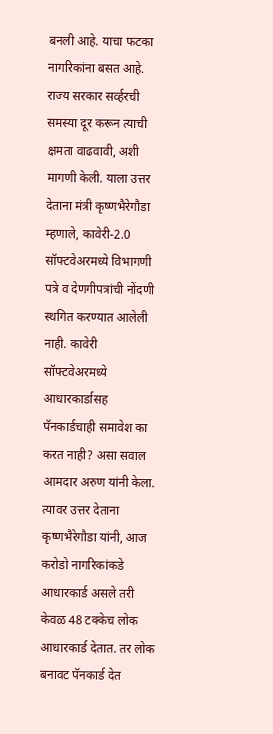बनली आहे. याचा फटका नागरिकांना बसत आहे. राज्य सरकार सर्व्हरची समस्या दूर करून त्याची क्षमता वाढवावी, अशी मागणी केली. याला उत्तर देताना मंत्री कृष्णभैरेगौडा म्हणाले, कावेरी-2.0 सॉफ्टवेअरमध्ये विभागणी पत्रे व देणगीपत्रांची नोंदणी स्थगित करण्यात आलेली नाही. कावेरी सॉफ्टवेअरमध्ये आधारकार्डासह पॅनकार्डचाही समावेश का करत नाही? असा सवाल आमदार अरुण यांनी केला. त्यावर उत्तर देताना कृष्णभैरेगौडा यांनी, आज करोडो नागरिकांकडे आधारकार्ड असले तरी केवळ 48 टक्केच लोक आधारकार्ड देतात. तर लोक बनावट पॅनकार्ड देत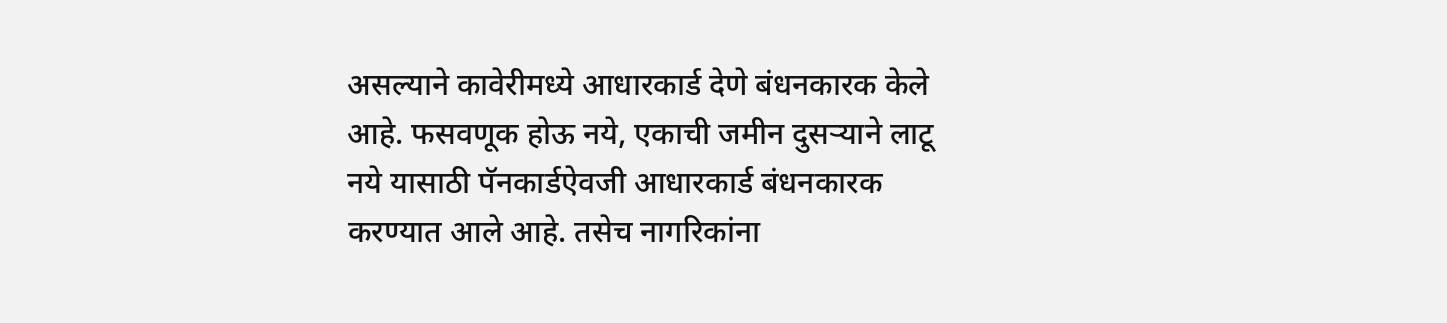असल्याने कावेरीमध्ये आधारकार्ड देणे बंधनकारक केले आहे. फसवणूक होऊ नये, एकाची जमीन दुसऱ्याने लाटू नये यासाठी पॅनकार्डऐवजी आधारकार्ड बंधनकारक करण्यात आले आहे. तसेच नागरिकांना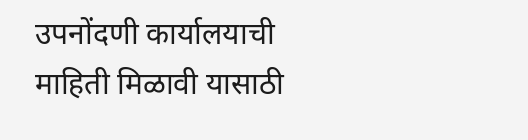उपनोंदणी कार्यालयाची माहिती मिळावी यासाठी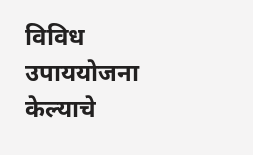विविध उपाययोजना केल्याचे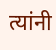त्यांनी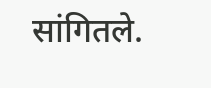सांगितले.